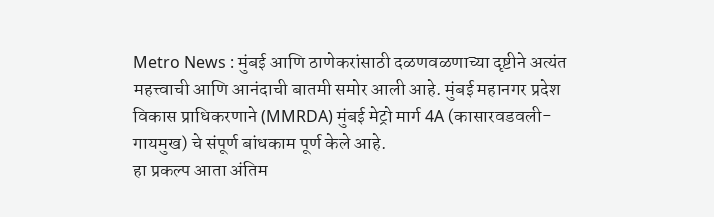Metro News : मुंबई आणि ठाणेकरांसाठी दळणवळणाच्या दृष्टीने अत्यंत महत्त्वाची आणि आनंदाची बातमी समोर आली आहे. मुंबई महानगर प्रदेश विकास प्राधिकरणाने (MMRDA) मुंबई मेट्रो मार्ग 4A (कासारवडवली-गायमुख) चे संपूर्ण बांधकाम पूर्ण केले आहे.
हा प्रकल्प आता अंतिम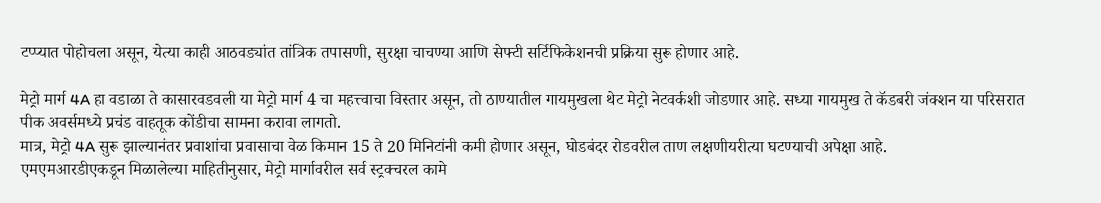टप्प्यात पोहोचला असून, येत्या काही आठवड्यांत तांत्रिक तपासणी, सुरक्षा चाचण्या आणि सेफ्टी सर्टिफिकेशनची प्रक्रिया सुरू होणार आहे.

मेट्रो मार्ग 4A हा वडाळा ते कासारवडवली या मेट्रो मार्ग 4 चा महत्त्वाचा विस्तार असून, तो ठाण्यातील गायमुखला थेट मेट्रो नेटवर्कशी जोडणार आहे. सध्या गायमुख ते कॅडबरी जंक्शन या परिसरात पीक अवर्समध्ये प्रचंड वाहतूक कोंडीचा सामना करावा लागतो.
मात्र, मेट्रो 4A सुरू झाल्यानंतर प्रवाशांचा प्रवासाचा वेळ किमान 15 ते 20 मिनिटांनी कमी होणार असून, घोडबंदर रोडवरील ताण लक्षणीयरीत्या घटण्याची अपेक्षा आहे.
एमएमआरडीएकडून मिळालेल्या माहितीनुसार, मेट्रो मार्गावरील सर्व स्ट्रक्चरल कामे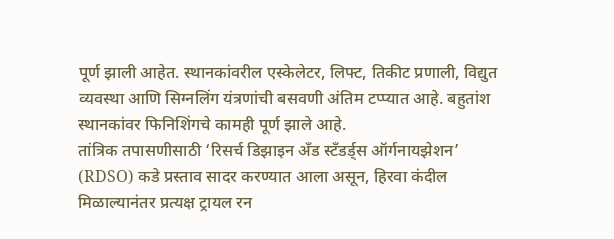पूर्ण झाली आहेत. स्थानकांवरील एस्केलेटर, लिफ्ट, तिकीट प्रणाली, विद्युत व्यवस्था आणि सिग्नलिंग यंत्रणांची बसवणी अंतिम टप्प्यात आहे. बहुतांश स्थानकांवर फिनिशिंगचे कामही पूर्ण झाले आहे.
तांत्रिक तपासणीसाठी ‘रिसर्च डिझाइन अँड स्टँडर्ड्स ऑर्गनायझेशन’ (RDSO) कडे प्रस्ताव सादर करण्यात आला असून, हिरवा कंदील मिळाल्यानंतर प्रत्यक्ष ट्रायल रन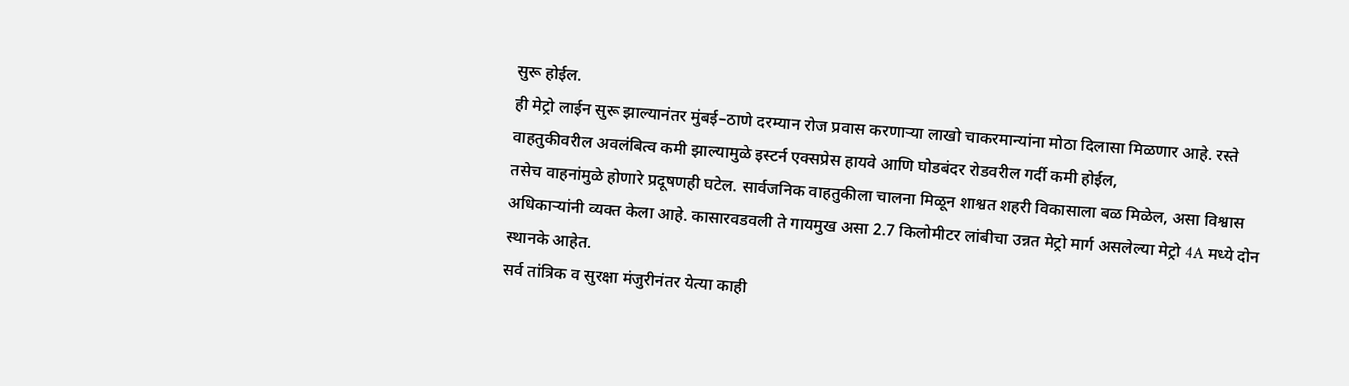सुरू होईल.
ही मेट्रो लाईन सुरू झाल्यानंतर मुंबई–ठाणे दरम्यान रोज प्रवास करणाऱ्या लाखो चाकरमान्यांना मोठा दिलासा मिळणार आहे. रस्ते वाहतुकीवरील अवलंबित्व कमी झाल्यामुळे इस्टर्न एक्सप्रेस हायवे आणि घोडबंदर रोडवरील गर्दी कमी होईल,
तसेच वाहनांमुळे होणारे प्रदूषणही घटेल. सार्वजनिक वाहतुकीला चालना मिळून शाश्वत शहरी विकासाला बळ मिळेल, असा विश्वास अधिकाऱ्यांनी व्यक्त केला आहे. कासारवडवली ते गायमुख असा 2.7 किलोमीटर लांबीचा उन्नत मेट्रो मार्ग असलेल्या मेट्रो 4A मध्ये दोन स्थानके आहेत.
सर्व तांत्रिक व सुरक्षा मंजुरीनंतर येत्या काही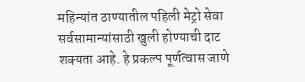महिन्यांत ठाण्यातील पहिली मेट्रो सेवा सर्वसामान्यांसाठी खुली होण्याची दाट शक्यता आहे. हे प्रकल्प पूर्णत्वास जाणे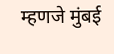म्हणजे मुंबई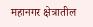महानगर क्षेत्रातील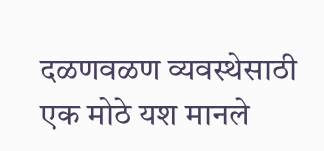दळणवळण व्यवस्थेसाठी एक मोठे यश मानले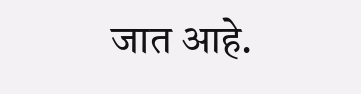जात आहे.